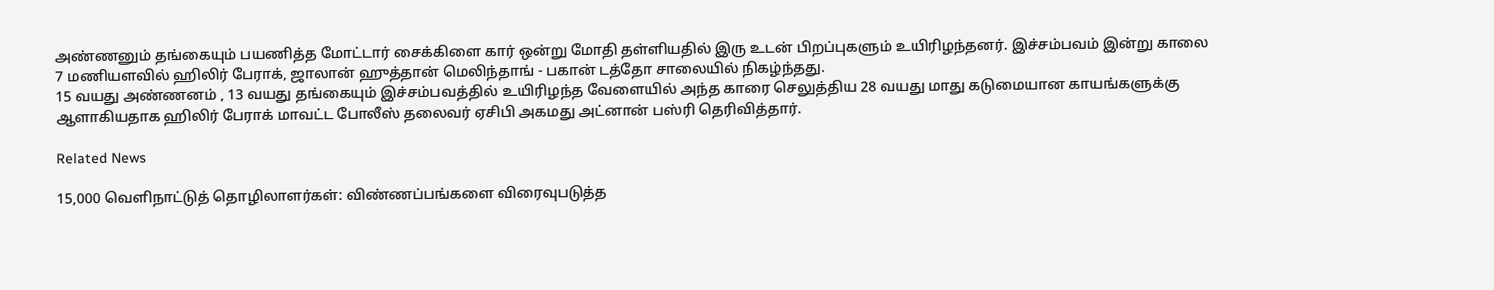அண்ணனும் தங்கையும் பயணித்த மோட்டார் சைக்கிளை கார் ஒன்று மோதி தள்ளியதில் இரு உடன் பிறப்புகளும் உயிரிழந்தனர். இச்சம்பவம் இன்று காலை 7 மணியளவில் ஹிலிர் பேராக், ஜாலான் ஹுத்தான் மெலிந்தாங் - பகான் டத்தோ சாலையில் நிகழ்ந்தது.
15 வயது அண்ணனம் , 13 வயது தங்கையும் இச்சம்பவத்தில் உயிரிழந்த வேளையில் அந்த காரை செலுத்திய 28 வயது மாது கடுமையான காயங்களுக்கு ஆளாகியதாக ஹிலிர் பேராக் மாவட்ட போலீஸ் தலைவர் ஏசிபி அகமது அட்னான் பஸ்ரி தெரிவித்தார்.

Related News

15,000 வெளிநாட்டுத் தொழிலாளர்கள்: விண்ணப்பங்களை விரைவுபடுத்த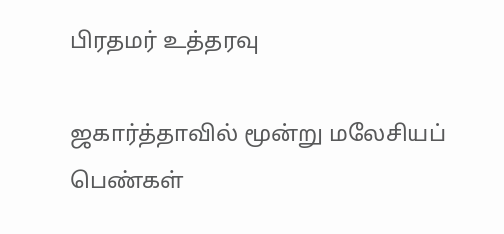பிரதமர் உத்தரவு

ஜகார்த்தாவில் மூன்று மலேசியப் பெண்கள்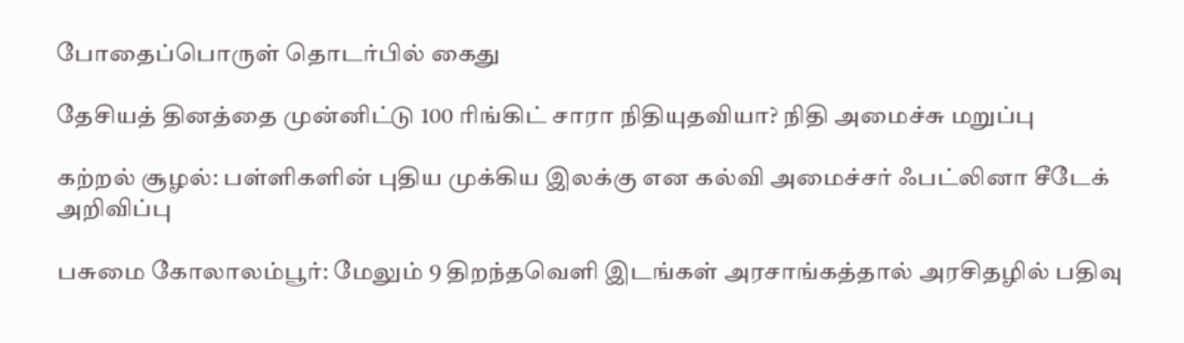போதைப்பொருள் தொடர்பில் கைது

தேசியத் தினத்தை முன்னிட்டு 100 ரிங்கிட் சாரா நிதியுதவியா? நிதி அமைச்சு மறுப்பு

கற்றல் சூழல்: பள்ளிகளின் புதிய முக்கிய இலக்கு என கல்வி அமைச்சர் ஃபட்லினா சீடேக் அறிவிப்பு

பசுமை கோலாலம்பூர்: மேலும் 9 திறந்தவெளி இடங்கள் அரசாங்கத்தால் அரசிதழில் பதிவு